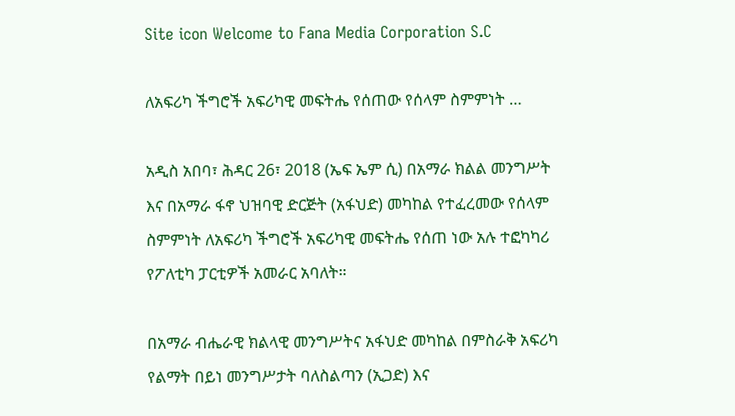Site icon Welcome to Fana Media Corporation S.C

ለአፍሪካ ችግሮች አፍሪካዊ መፍትሔ የሰጠው የሰላም ስምምነት …

አዲስ አበባ፣ ሕዳር 26፣ 2018 (ኤፍ ኤም ሲ) በአማራ ክልል መንግሥት እና በአማራ ፋኖ ህዝባዊ ድርጅት (አፋህድ) መካከል የተፈረመው የሰላም ስምምነት ለአፍሪካ ችግሮች አፍሪካዊ መፍትሔ የሰጠ ነው አሉ ተፎካካሪ የፖለቲካ ፓርቲዎች አመራር አባለት።

በአማራ ብሔራዊ ክልላዊ መንግሥትና አፋህድ መካከል በምስራቅ አፍሪካ የልማት በይነ መንግሥታት ባለስልጣን (ኢጋድ) እና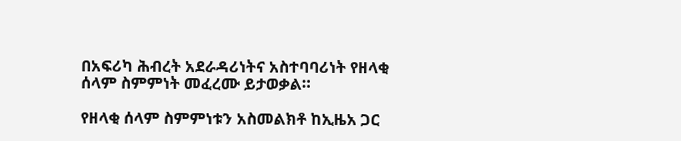በአፍሪካ ሕብረት አደራዳሪነትና አስተባባሪነት የዘላቂ ሰላም ስምምነት መፈረሙ ይታወቃል።

የዘላቂ ሰላም ስምምነቱን አስመልክቶ ከኢዜአ ጋር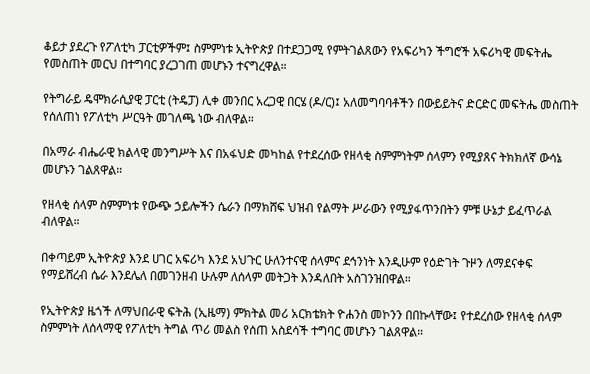ቆይታ ያደረጉ የፖለቲካ ፓርቲዎችም፤ ስምምነቱ ኢትዮጵያ በተደጋጋሚ የምትገልጸውን የአፍሪካን ችግሮች አፍሪካዊ መፍትሔ የመስጠት መርህ በተግባር ያረጋገጠ መሆኑን ተናግረዋል።

የትግራይ ዴሞክራሲያዊ ፓርቲ (ትዴፓ) ሊቀ መንበር አረጋዊ በርሄ (ዶ/ር)፤ አለመግባባቶችን በውይይትና ድርድር መፍትሔ መስጠት የሰለጠነ የፖለቲካ ሥርዓት መገለጫ ነው ብለዋል።

በአማራ ብሔራዊ ክልላዊ መንግሥት እና በአፋህድ መካከል የተደረሰው የዘላቂ ስምምነትም ሰላምን የሚያጸና ትክክለኛ ውሳኔ መሆኑን ገልጸዋል።

የዘላቂ ሰላም ስምምነቱ የውጭ ኃይሎችን ሴራን በማክሸፍ ህዝብ የልማት ሥራውን የሚያፋጥንበትን ምቹ ሁኔታ ይፈጥራል ብለዋል።

በቀጣይም ኢትዮጵያ እንደ ሀገር አፍሪካ እንደ አህጉር ሁለንተናዊ ሰላምና ደኅንነት እንዲሁም የዕድገት ጉዞን ለማደናቀፍ የማይሸረብ ሴራ እንደሌለ በመገንዘብ ሁሉም ለሰላም መትጋት እንዳለበት አስገንዝበዋል።

የኢትዮጵያ ዜጎች ለማህበራዊ ፍትሕ (ኢዜማ) ምክትል መሪ አርክቴክት ዮሐንስ መኮንን በበኩላቸው፤ የተደረሰው የዘላቂ ሰላም ስምምነት ለሰላማዊ የፖለቲካ ትግል ጥሪ መልስ የሰጠ አስደሳች ተግባር መሆኑን ገልጸዋል።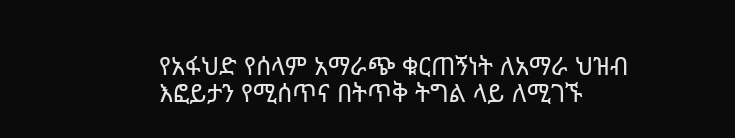የአፋህድ የሰላም አማራጭ ቁርጠኝነት ለአማራ ህዝብ እፎይታን የሚሰጥና በትጥቅ ትግል ላይ ለሚገኙ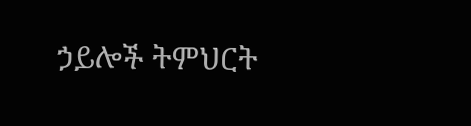ኃይሎች ትምህርት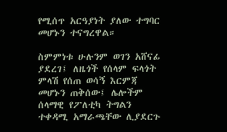የሚሰጥ አርዓያነት ያለው ተግባር መሆኑን ተናግረዋል።

ስምምነቱ ሁሉንም ወገን አሸናፊ ያደረገ፤ ለዜጎች የሰላም ፍላጎት ምላሽ የሰጠ ወሳኝ እርምጃ መሆኑን ጠቅሰው፤ ሌሎችም ሰላማዊ የፖለቲካ ትግልን ተቀዳሚ አማራጫቸው ሊያደርጉ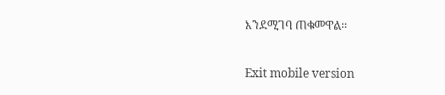እንደሚገባ ጠቁመዋል።

Exit mobile version